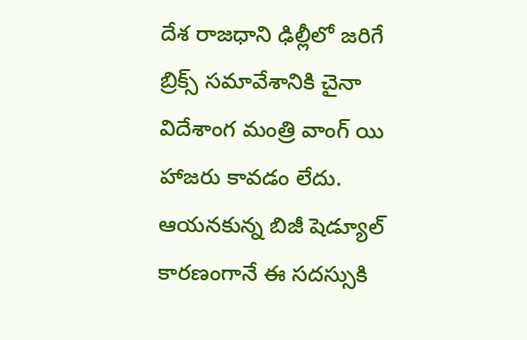దేశ రాజధాని ఢిల్లీలో జరిగే బ్రిక్స్ సమావేశానికి చైనా విదేశాంగ మంత్రి వాంగ్ యి హాజరు కావడం లేదు. ఆయనకున్న బిజీ షెడ్యూల్ కారణంగానే ఈ సదస్సుకి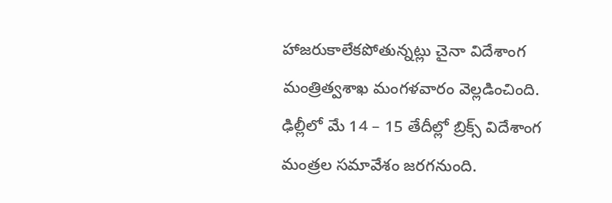హాజరుకాలేకపోతున్నట్లు చైనా విదేశాంగ మంత్రిత్వశాఖ మంగళవారం వెల్లడించింది. ఢిల్లీలో మే 14 – 15 తేదీల్లో బ్రిక్స్ విదేశాంగ మంత్రల సమావేశం జరగనుంది.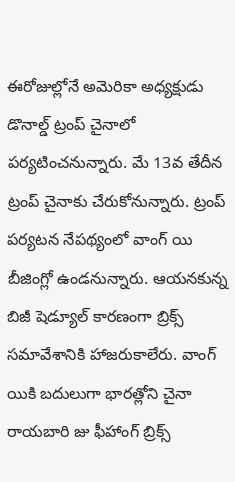ఈరోజుల్లోనే అమెరికా అధ్యక్షుడు డొనాల్డ్ ట్రంప్ చైనాలో పర్యటించనున్నారు. మే 13వ తేదీన ట్రంప్ చైనాకు చేరుకోనున్నారు. ట్రంప్ పర్యటన నేపథ్యంలో వాంగ్ యి బీజింగ్లో ఉండనున్నారు. ఆయనకున్న బిజీ షెడ్యూల్ కారణంగా బ్రిక్స్ సమావేశానికి హాజరుకాలేరు. వాంగ్ యికి బదులుగా భారత్లోని చైనా రాయబారి జు ఫీహాంగ్ బ్రిక్స్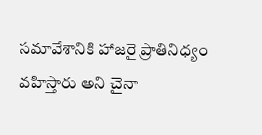సమావేశానికి హాజరై ప్రాతినిధ్యం వహిస్తారు అని చైనా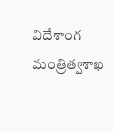విదేశాంగ మంత్రిత్వశాఖ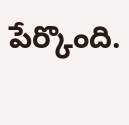పేర్కొంది.